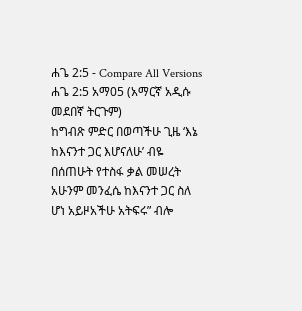ሐጌ 2:5 - Compare All Versions
ሐጌ 2:5 አማ05 (አማርኛ አዲሱ መደበኛ ትርጉም)
ከግብጽ ምድር በወጣችሁ ጊዜ ‘እኔ ከእናንተ ጋር እሆናለሁ’ ብዬ በሰጠሁት የተስፋ ቃል መሠረት አሁንም መንፈሴ ከእናንተ ጋር ስለ ሆነ አይዞአችሁ አትፍሩ” ብሎ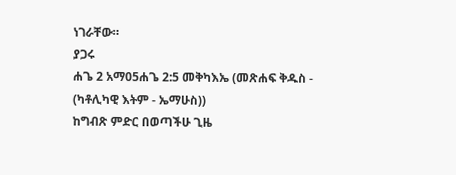ነገራቸው።
ያጋሩ
ሐጌ 2 አማ05ሐጌ 2:5 መቅካእኤ (መጽሐፍ ቅዱስ - (ካቶሊካዊ እትም - ኤማሁስ))
ከግብጽ ምድር በወጣችሁ ጊዜ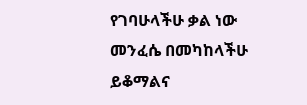የገባሁላችሁ ቃል ነው መንፈሴ በመካከላችሁ ይቆማልና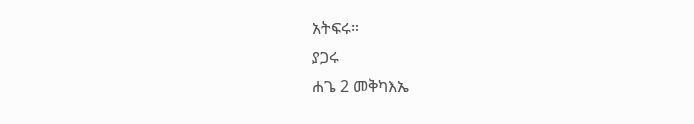አትፍሩ።
ያጋሩ
ሐጌ 2 መቅካእኤ